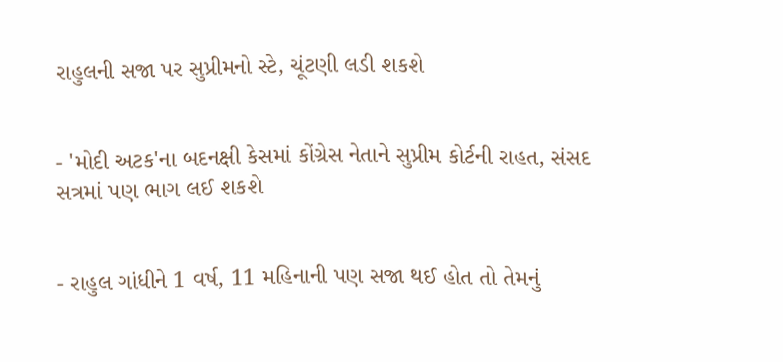રાહુલની સજા પર સુપ્રીમનો સ્ટે, ચૂંટણી લડી શકશે


- 'મોદી અટક'ના બદનક્ષી કેસમાં કોંગ્રેસ નેતાને સુપ્રીમ કોર્ટની રાહત, સંસદ સત્રમાં પણ ભાગ લઈ શકશે


- રાહુલ ગાંધીને 1 વર્ષ, 11 મહિનાની પણ સજા થઈ હોત તો તેમનું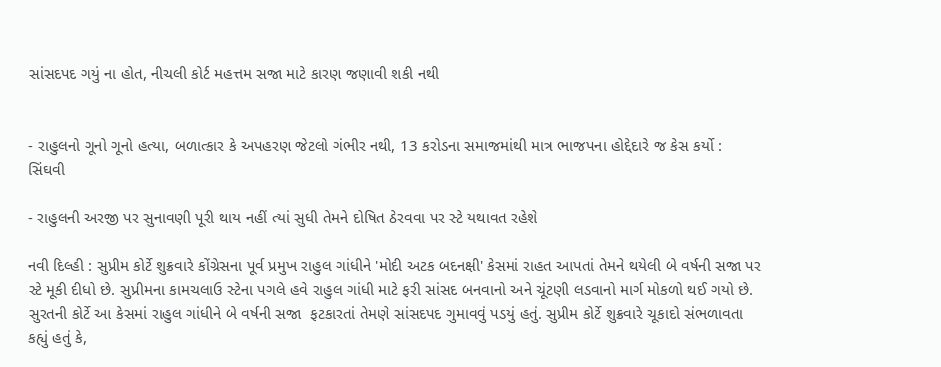સાંસદપદ ગયું ના હોત, નીચલી કોર્ટ મહત્તમ સજા માટે કારણ જણાવી શકી નથી


- રાહુલનો ગૂનો ગૂનો હત્યા, બળાત્કાર કે અપહરણ જેટલો ગંભીર નથી, 13 કરોડના સમાજમાંથી માત્ર ભાજપના હોદ્દેદારે જ કેસ કર્યો : સિંઘવી

- રાહુલની અરજી પર સુનાવણી પૂરી થાય નહીં ત્યાં સુધી તેમને દોષિત ઠેરવવા પર સ્ટે યથાવત રહેશે

નવી દિલ્હી : સુપ્રીમ કોર્ટે શુક્રવારે કોંગ્રેસના પૂર્વ પ્રમુખ રાહુલ ગાંધીને 'મોદી અટક બદનક્ષી' કેસમાં રાહત આપતાં તેમને થયેલી બે વર્ષની સજા પર સ્ટે મૂકી દીધો છે. સુપ્રીમના કામચલાઉ સ્ટેના પગલે હવે રાહુલ ગાંધી માટે ફરી સાંસદ બનવાનો અને ચૂંટણી લડવાનો માર્ગ મોકળો થઈ ગયો છે. સુરતની કોર્ટે આ કેસમાં રાહુલ ગાંધીને બે વર્ષની સજા  ફટકારતાં તેમણે સાંસદપદ ગુમાવવું પડયું હતું. સુપ્રીમ કોર્ટે શુક્રવારે ચૂકાદો સંભળાવતા કહ્યું હતું કે,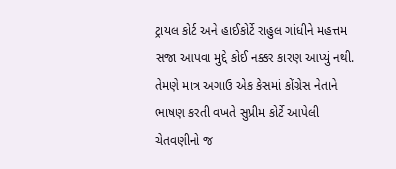ટ્રાયલ કોર્ટ અને હાઈકોર્ટે રાહુલ ગાંધીને મહત્તમ સજા આપવા મુદ્દે કોઈ નક્કર કારણ આપ્યું નથી. તેમણે માત્ર અગાઉ એક કેસમાં કોંગ્રેસ નેતાને ભાષણ કરતી વખતે સુપ્રીમ કોર્ટે આપેલી ચેતવણીનો જ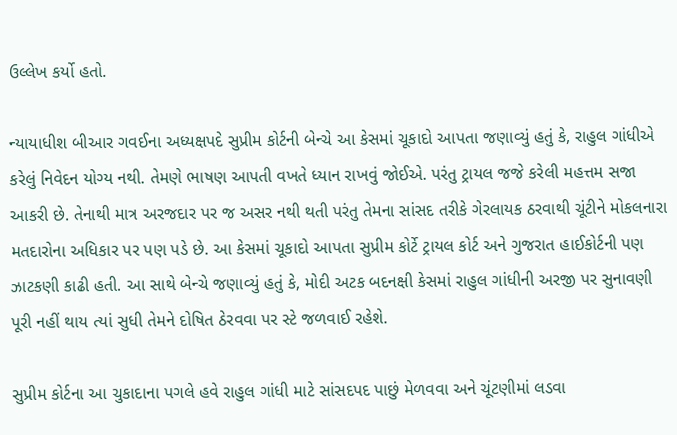ઉલ્લેખ કર્યો હતો.

ન્યાયાધીશ બીઆર ગવઈના અધ્યક્ષપદે સુપ્રીમ કોર્ટની બેન્ચે આ કેસમાં ચૂકાદો આપતા જણાવ્યું હતું કે, રાહુલ ગાંધીએ કરેલું નિવેદન યોગ્ય નથી. તેમણે ભાષણ આપતી વખતે ધ્યાન રાખવું જોઈએ. પરંતુ ટ્રાયલ જજે કરેલી મહત્તમ સજા આકરી છે. તેનાથી માત્ર અરજદાર પર જ અસર નથી થતી પરંતુ તેમના સાંસદ તરીકે ગેરલાયક ઠરવાથી ચૂંટીને મોકલનારા મતદારોના અધિકાર પર પણ પડે છે. આ કેસમાં ચૂકાદો આપતા સુપ્રીમ કોર્ટે ટ્રાયલ કોર્ટ અને ગુજરાત હાઈકોર્ટની પણ ઝાટકણી કાઢી હતી. આ સાથે બેન્ચે જણાવ્યું હતું કે, મોદી અટક બદનક્ષી કેસમાં રાહુલ ગાંધીની અરજી પર સુનાવણી પૂરી નહીં થાય ત્યાં સુધી તેમને દોષિત ઠેરવવા પર સ્ટે જળવાઈ રહેશે.

સુપ્રીમ કોર્ટના આ ચુકાદાના પગલે હવે રાહુલ ગાંધી માટે સાંસદપદ પાછું મેળવવા અને ચૂંટણીમાં લડવા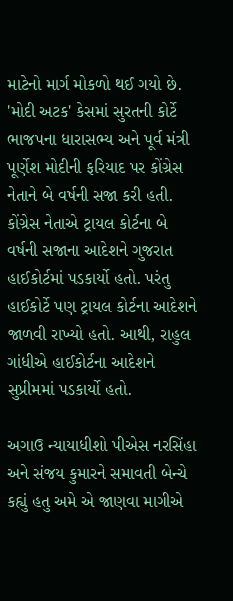માટેનો માર્ગ મોકળો થઈ ગયો છે. 'મોદી અટક' કેસમાં સુરતની કોર્ટે ભાજપના ધારાસભ્ય અને પૂર્વ મંત્રી પૂર્ણેશ મોદીની ફરિયાદ પર કોંગ્રેસ નેતાને બે વર્ષની સજા કરી હતી. કોંગ્રેસ નેતાએ ટ્રાયલ કોર્ટના બે વર્ષની સજાના આદેશને ગુજરાત હાઈકોર્ટમાં પડકાર્યો હતો. પરંતુ હાઈકોર્ટે પણ ટ્રાયલ કોર્ટના આદેશને જાળવી રાખ્યો હતો. આથી, રાહુલ ગાંધીએ હાઈકોર્ટના આદેશને સુપ્રીમમાં પડકાર્યો હતો.

અગાઉ ન્યાયાધીશો પીએસ નરસિંહા અને સંજય કુમારને સમાવતી બેન્ચે કહ્યું હતુ અમે એ જાણવા માગીએ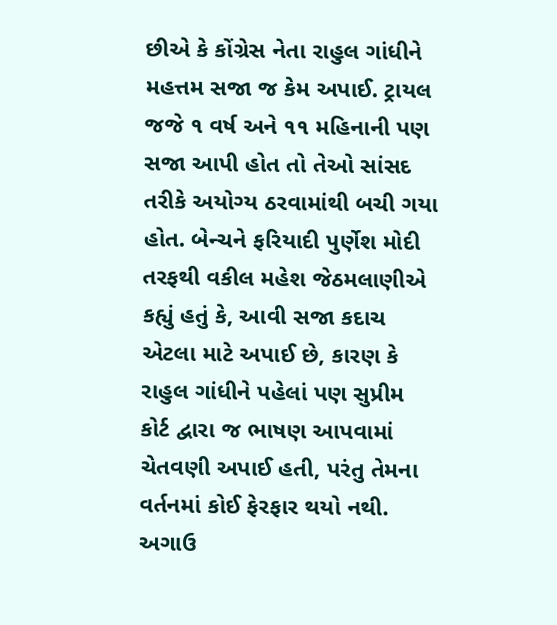છીએ કે કોંગ્રેસ નેતા રાહુલ ગાંધીને મહત્તમ સજા જ કેમ અપાઈ. ટ્રાયલ જજે ૧ વર્ષ અને ૧૧ મહિનાની પણ સજા આપી હોત તો તેઓ સાંસદ તરીકે અયોગ્ય ઠરવામાંથી બચી ગયા હોત. બેન્ચને ફરિયાદી પુર્ણેશ મોદી તરફથી વકીલ મહેશ જેઠમલાણીએ કહ્યું હતું કે, આવી સજા કદાચ એટલા માટે અપાઈ છે, કારણ કે રાહુલ ગાંધીને પહેલાં પણ સુપ્રીમ કોર્ટ દ્વારા જ ભાષણ આપવામાં ચેતવણી અપાઈ હતી, પરંતુ તેમના વર્તનમાં કોઈ ફેરફાર થયો નથી. અગાઉ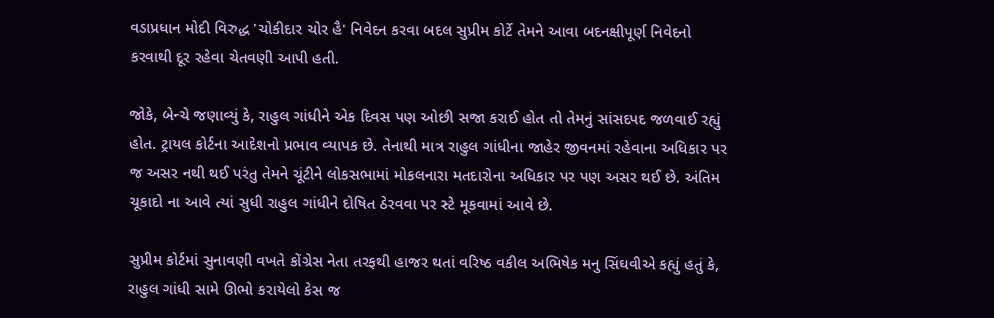વડાપ્રધાન મોદી વિરુદ્ધ 'ચોકીદાર ચોર હૈ' નિવેદન કરવા બદલ સુપ્રીમ કોર્ટે તેમને આવા બદનક્ષીપૂર્ણ નિવેદનો કરવાથી દૂર રહેવા ચેતવણી આપી હતી.

જોકે, બેન્ચે જણાવ્યું કે, રાહુલ ગાંધીને એક દિવસ પણ ઓછી સજા કરાઈ હોત તો તેમનું સાંસદપદ જળવાઈ રહ્યું હોત. ટ્રાયલ કોર્ટના આદેશનો પ્રભાવ વ્યાપક છે. તેનાથી માત્ર રાહુલ ગાંધીના જાહેર જીવનમાં રહેવાના અધિકાર પર જ અસર નથી થઈ પરંતુ તેમને ચૂંટીને લોકસભામાં મોકલનારા મતદારોના અધિકાર પર પણ અસર થઈ છે. અંતિમ ચૂકાદો ના આવે ત્યાં સુધી રાહુલ ગાંધીને દોષિત ઠેરવવા પર સ્ટે મૂકવામાં આવે છે.

સુપ્રીમ કોર્ટમાં સુનાવણી વખતે કોંગ્રેસ નેતા તરફથી હાજર થતાં વરિષ્ઠ વકીલ અભિષેક મનુ સિંઘવીએ કહ્યું હતું કે, રાહુલ ગાંધી સામે ઊભો કરાયેલો કેસ જ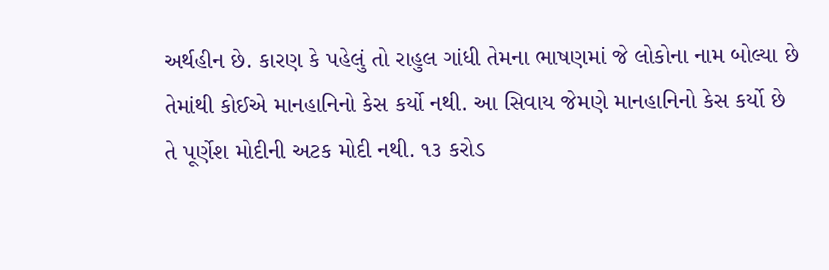અર્થહીન છે. કારણ કે પહેલું તો રાહુલ ગાંધી તેમના ભાષણમાં જે લોકોના નામ બોલ્યા છે તેમાંથી કોઈએ માનહાનિનો કેસ કર્યો નથી. આ સિવાય જેમણે માનહાનિનો કેસ કર્યો છે તે પૂર્ણેશ મોદીની અટક મોદી નથી. ૧૩ કરોડ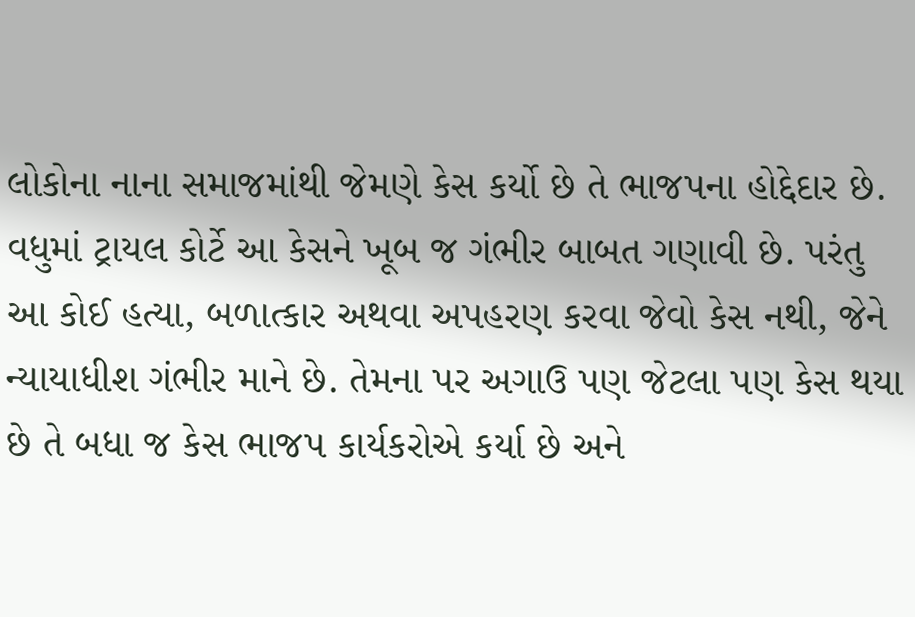લોકોના નાના સમાજમાંથી જેમણે કેસ કર્યો છે તે ભાજપના હોદ્દેદાર છે. વધુમાં ટ્રાયલ કોર્ટે આ કેસને ખૂબ જ ગંભીર બાબત ગણાવી છે. પરંતુ આ કોઈ હત્યા, બળાત્કાર અથવા અપહરણ કરવા જેવો કેસ નથી, જેને ન્યાયાધીશ ગંભીર માને છે. તેમના પર અગાઉ પણ જેટલા પણ કેસ થયા છે તે બધા જ કેસ ભાજપ કાર્યકરોએ કર્યા છે અને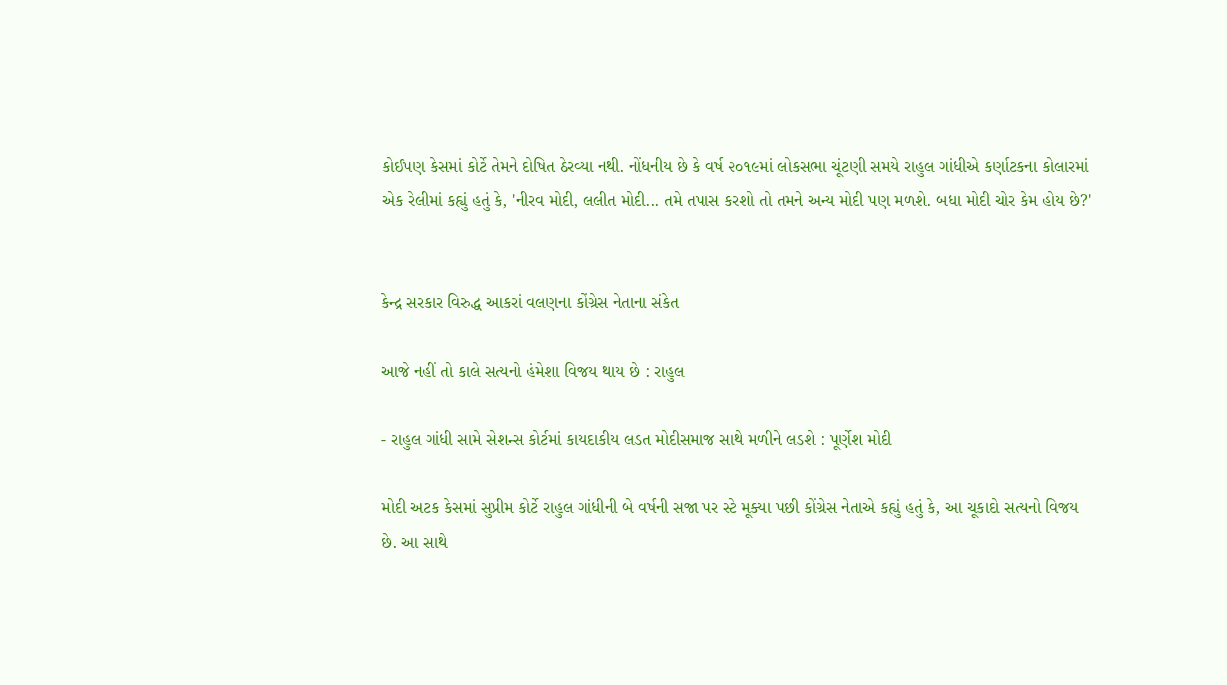કોઈપણ કેસમાં કોર્ટે તેમને દોષિત ઠેરવ્યા નથી. નોંધનીય છે કે વર્ષ ૨૦૧૯માં લોકસભા ચૂંટણી સમયે રાહુલ ગાંધીએ કર્ણાટકના કોલારમાં એક રેલીમાં કહ્યું હતું કે, 'નીરવ મોદી, લલીત મોદી... તમે તપાસ કરશો તો તમને અન્ય મોદી પણ મળશે. બધા મોદી ચોર કેમ હોય છે?'


કેન્દ્ર સરકાર વિરુદ્ધ આકરાં વલણના કોંગ્રેસ નેતાના સંકેત

આજે નહીં તો કાલે સત્યનો હંમેશા વિજય થાય છે : રાહુલ

- રાહુલ ગાંધી સામે સેશન્સ કોર્ટમાં કાયદાકીય લડત મોદીસમાજ સાથે મળીને લડશે : પૂર્ણેશ મોદી

મોદી અટક કેસમાં સુપ્રીમ કોર્ટે રાહુલ ગાંધીની બે વર્ષની સજા પર સ્ટે મૂક્યા પછી કોંગ્રેસ નેતાએ કહ્યું હતું કે, આ ચૂકાદો સત્યનો વિજય છે. આ સાથે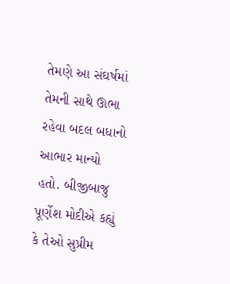તેમણે આ સંઘર્ષમાં તેમની સાથે ઊભા રહેવા બદલ બધાનો આભાર માન્યો હતો. બીજીબાજુ પૂર્ણેશ મોદીએ કહ્યું કે તેઓ સુપ્રીમ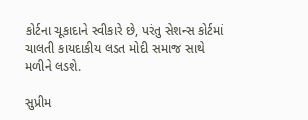કોર્ટના ચૂકાદાને સ્વીકારે છે, પરંતુ સેશન્સ કોર્ટમાં ચાલતી કાયદાકીય લડત મોદી સમાજ સાથે મળીને લડશે.

સુપ્રીમ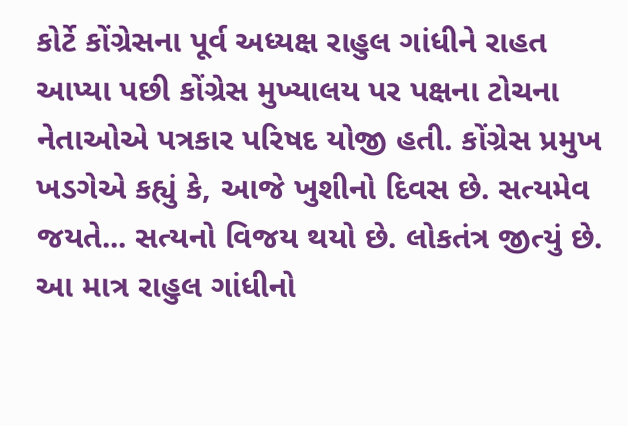કોર્ટે કોંગ્રેસના પૂર્વ અધ્યક્ષ રાહુલ ગાંધીને રાહત આપ્યા પછી કોંગ્રેસ મુખ્યાલય પર પક્ષના ટોચના નેતાઓએ પત્રકાર પરિષદ યોજી હતી. કોંગ્રેસ પ્રમુખ ખડગેએ કહ્યું કે, આજે ખુશીનો દિવસ છે. સત્યમેવ જયતે... સત્યનો વિજય થયો છે. લોકતંત્ર જીત્યું છે. આ માત્ર રાહુલ ગાંધીનો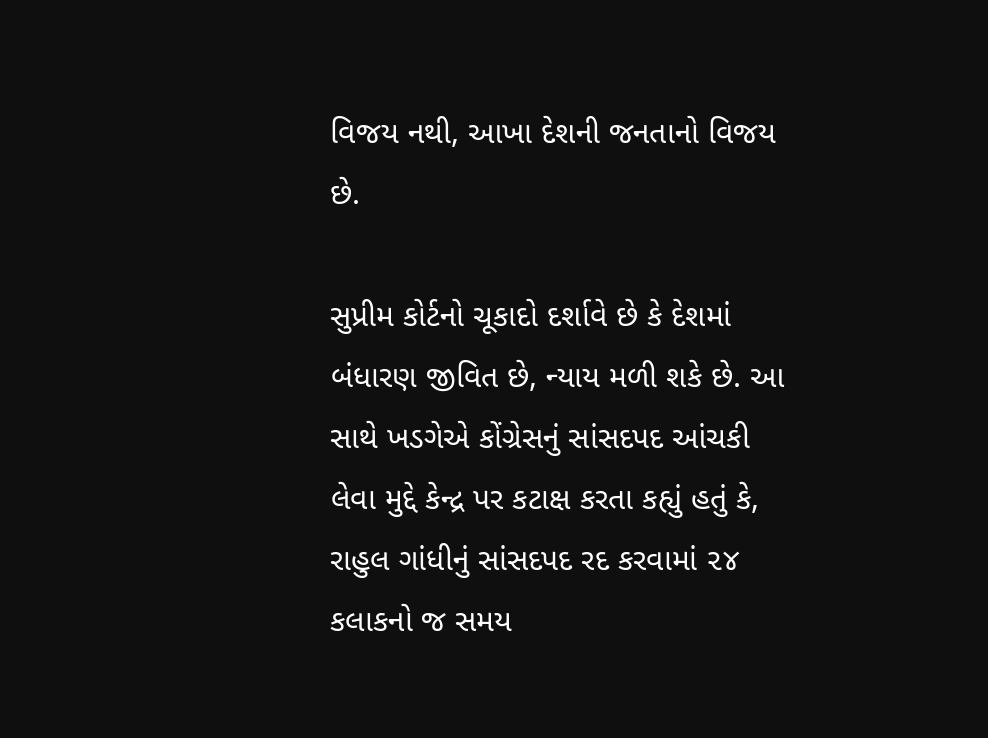વિજય નથી, આખા દેશની જનતાનો વિજય છે.

સુપ્રીમ કોર્ટનો ચૂકાદો દર્શાવે છે કે દેશમાં બંધારણ જીવિત છે, ન્યાય મળી શકે છે. આ સાથે ખડગેએ કોંગ્રેસનું સાંસદપદ આંચકી લેવા મુદ્દે કેન્દ્ર પર કટાક્ષ કરતા કહ્યું હતું કે, રાહુલ ગાંધીનું સાંસદપદ રદ કરવામાં ૨૪ કલાકનો જ સમય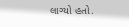લાગ્યો હતો.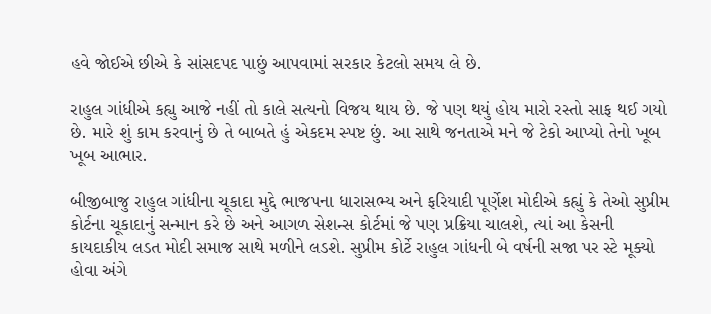હવે જોઈએ છીએ કે સાંસદપદ પાછું આપવામાં સરકાર કેટલો સમય લે છે.

રાહુલ ગાંધીએ કહ્યુ આજે નહીં તો કાલે સત્યનો વિજય થાય છે. જે પણ થયું હોય મારો રસ્તો સાફ થઈ ગયો છે. મારે શું કામ કરવાનું છે તે બાબતે હું એકદમ સ્પષ્ટ છું. આ સાથે જનતાએ મને જે ટેકો આપ્યો તેનો ખૂબ ખૂબ આભાર.

બીજીબાજુ રાહુલ ગાંધીના ચૂકાદા મુદ્દે ભાજપના ધારાસભ્ય અને ફરિયાદી પૂર્ણેશ મોદીએ કહ્યું કે તેઓ સુપ્રીમ કોર્ટના ચૂકાદાનું સન્માન કરે છે અને આગળ સેશન્સ કોર્ટમાં જે પણ પ્રક્રિયા ચાલશે, ત્યાં આ કેસની કાયદાકીય લડત મોદી સમાજ સાથે મળીને લડશે. સુપ્રીમ કોર્ટે રાહુલ ગાંધની બે વર્ષની સજા પર સ્ટે મૂક્યો હોવા અંગે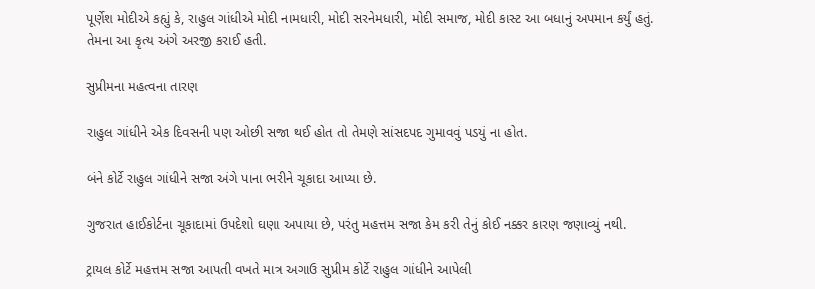પૂર્ણેશ મોદીએ કહ્યું કે, રાહુલ ગાંધીએ મોદી નામધારી, મોદી સરનેમધારી, મોદી સમાજ, મોદી કાસ્ટ આ બધાનું અપમાન કર્યું હતું. તેમના આ કૃત્ય અંગે અરજી કરાઈ હતી.

સુપ્રીમના મહત્વના તારણ

રાહુલ ગાંધીને એક દિવસની પણ ઓછી સજા થઈ હોત તો તેમણે સાંસદપદ ગુમાવવું પડયું ના હોત.

બંને કોર્ટે રાહુલ ગાંધીને સજા અંગે પાના ભરીને ચૂકાદા આપ્યા છે.

ગુજરાત હાઈકોર્ટના ચૂકાદામાં ઉપદેશો ઘણા અપાયા છે, પરંતુ મહત્તમ સજા કેમ કરી તેનું કોઈ નક્કર કારણ જણાવ્યું નથી.

ટ્રાયલ કોર્ટે મહત્તમ સજા આપતી વખતે માત્ર અગાઉ સુપ્રીમ કોર્ટે રાહુલ ગાંધીને આપેલી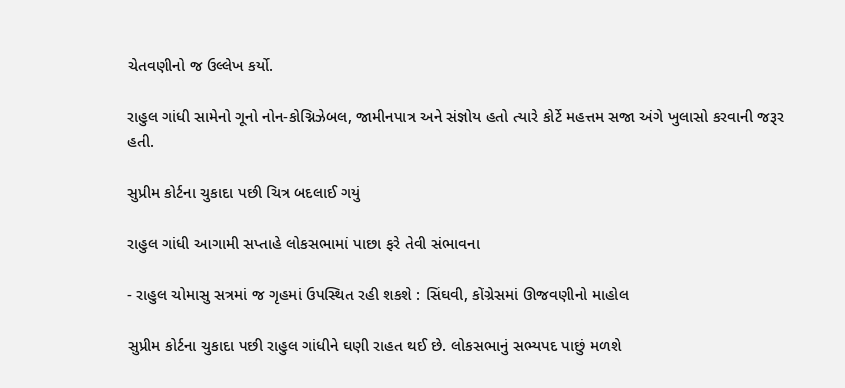ચેતવણીનો જ ઉલ્લેખ કર્યો.

રાહુલ ગાંધી સામેનો ગૂનો નોન-કોગ્નિઝેબલ, જામીનપાત્ર અને સંજ્ઞોય હતો ત્યારે કોર્ટે મહત્તમ સજા અંગે ખુલાસો કરવાની જરૂર હતી.

સુપ્રીમ કોર્ટના ચુકાદા પછી ચિત્ર બદલાઈ ગયું

રાહુલ ગાંધી આગામી સપ્તાહે લોકસભામાં પાછા ફરે તેવી સંભાવના

- રાહુલ ચોમાસુ સત્રમાં જ ગૃહમાં ઉપસ્થિત રહી શકશે : સિંઘવી, કોંગ્રેસમાં ઊજવણીનો માહોલ

સુપ્રીમ કોર્ટના ચુકાદા પછી રાહુલ ગાંધીને ઘણી રાહત થઈ છે. લોકસભાનું સભ્યપદ પાછું મળશે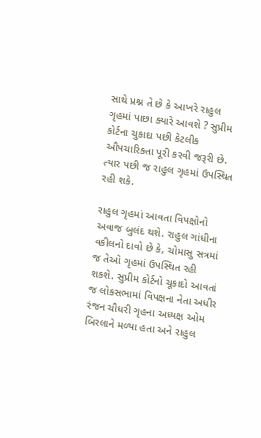સાથે પ્રશ્ન તે છે કે આખરે રાહુલ ગૃહમાં પાછા ક્યારે આવશે ? સુપ્રીમ કોર્ટના ચુકાદા પછી કેટલીક ઔપચારિક્તા પૂરી કરવી જરૂરી છે. ત્યાર પછી જ રાહુલ ગૃહમાં ઉપસ્થિત રહી શકે.

રાહુલ ગૃહમાં આવતા વિપક્ષોનો અવાજ બુલંદ થશે. રાહુલ ગાંધીના વકીલનો દાવો છે કે, ચોમાસુ સત્રમાં જ તેઓ ગૃહમાં ઉપસ્થિત રહી શકશે. સુપ્રીમ કોર્ટનો ચૂકાદો આવતાં જ લોકસભામાં વિપક્ષના નેતા અધીર રંજન ચૌધરી ગૃહના અધ્યક્ષ ઓમ બિરલાને મળ્યા હતા અને રાહુલ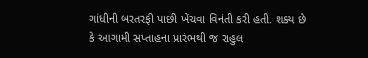ગાંધીની બરતરફી પાછી ખેંચવા વિનંતી કરી હતી. શક્ય છે કે આગામી સપ્તાહના પ્રારંભથી જ રાહુલ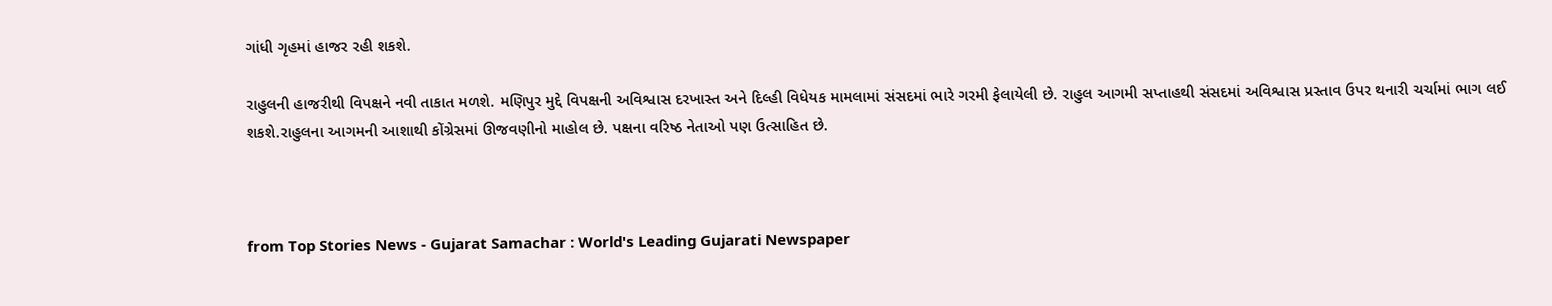ગાંધી ગૃહમાં હાજર રહી શકશે.

રાહુલની હાજરીથી વિપક્ષને નવી તાકાત મળશે. મણિપુર મુદ્દે વિપક્ષની અવિશ્વાસ દરખાસ્ત અને દિલ્હી વિધેયક મામલામાં સંસદમાં ભારે ગરમી ફેલાયેલી છે. રાહુલ આગમી સપ્તાહથી સંસદમાં અવિશ્વાસ પ્રસ્તાવ ઉપર થનારી ચર્ચામાં ભાગ લઈ શકશે.રાહુલના આગમની આશાથી કોંગ્રેસમાં ઊજવણીનો માહોલ છે. પક્ષના વરિષ્ઠ નેતાઓ પણ ઉત્સાહિત છે.



from Top Stories News - Gujarat Samachar : World's Leading Gujarati Newspaper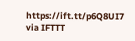https://ift.tt/p6Q8UI7
via IFTTT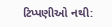ટિપ્પણીઓ નથી: